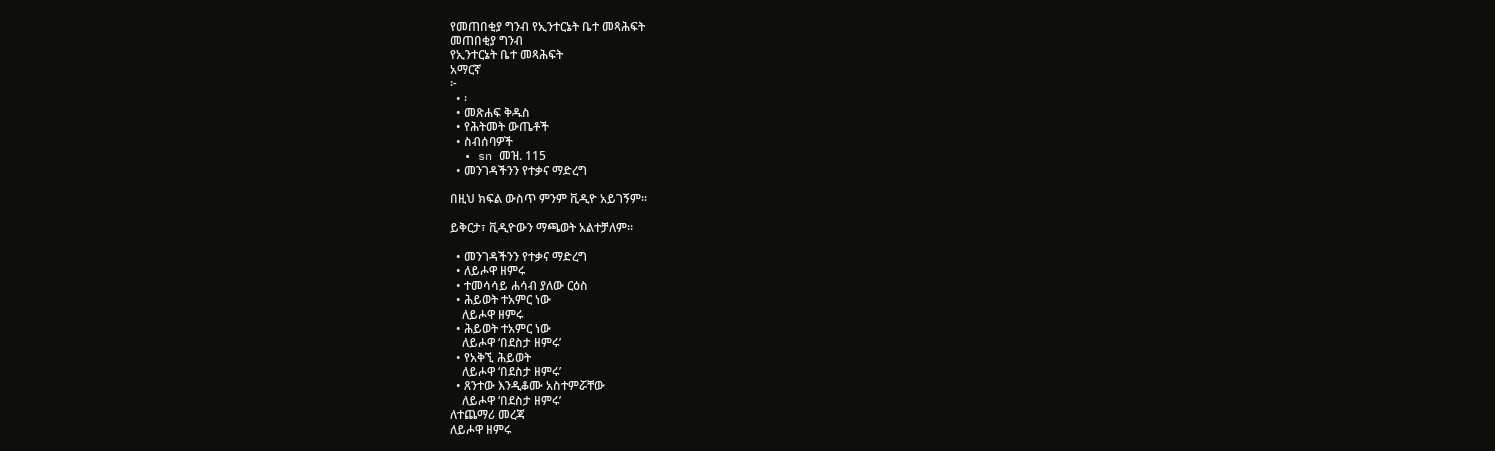የመጠበቂያ ግንብ የኢንተርኔት ቤተ መጻሕፍት
መጠበቂያ ግንብ
የኢንተርኔት ቤተ መጻሕፍት
አማርኛ
፦
  • ፡
  • መጽሐፍ ቅዱስ
  • የሕትመት ውጤቶች
  • ስብሰባዎች
  • sn መዝ. 115
  • መንገዳችንን የተቃና ማድረግ

በዚህ ክፍል ውስጥ ምንም ቪዲዮ አይገኝም።

ይቅርታ፣ ቪዲዮውን ማጫወት አልተቻለም።

  • መንገዳችንን የተቃና ማድረግ
  • ለይሖዋ ዘምሩ
  • ተመሳሳይ ሐሳብ ያለው ርዕስ
  • ሕይወት ተአምር ነው
    ለይሖዋ ዘምሩ
  • ሕይወት ተአምር ነው
    ለይሖዋ ‘በደስታ ዘምሩ’
  • የአቅኚ ሕይወት
    ለይሖዋ ‘በደስታ ዘምሩ’
  • ጸንተው እንዲቆሙ አስተምሯቸው
    ለይሖዋ ‘በደስታ ዘምሩ’
ለተጨማሪ መረጃ
ለይሖዋ ዘምሩ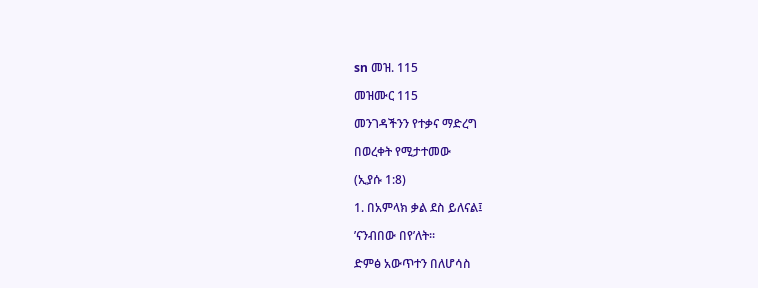sn መዝ. 115

መዝሙር 115

መንገዳችንን የተቃና ማድረግ

በወረቀት የሚታተመው

(ኢያሱ 1:8)

1. በአምላክ ቃል ደስ ይለናል፤

’ናንብበው በየ’ለት።

ድምፅ አውጥተን በለሆሳስ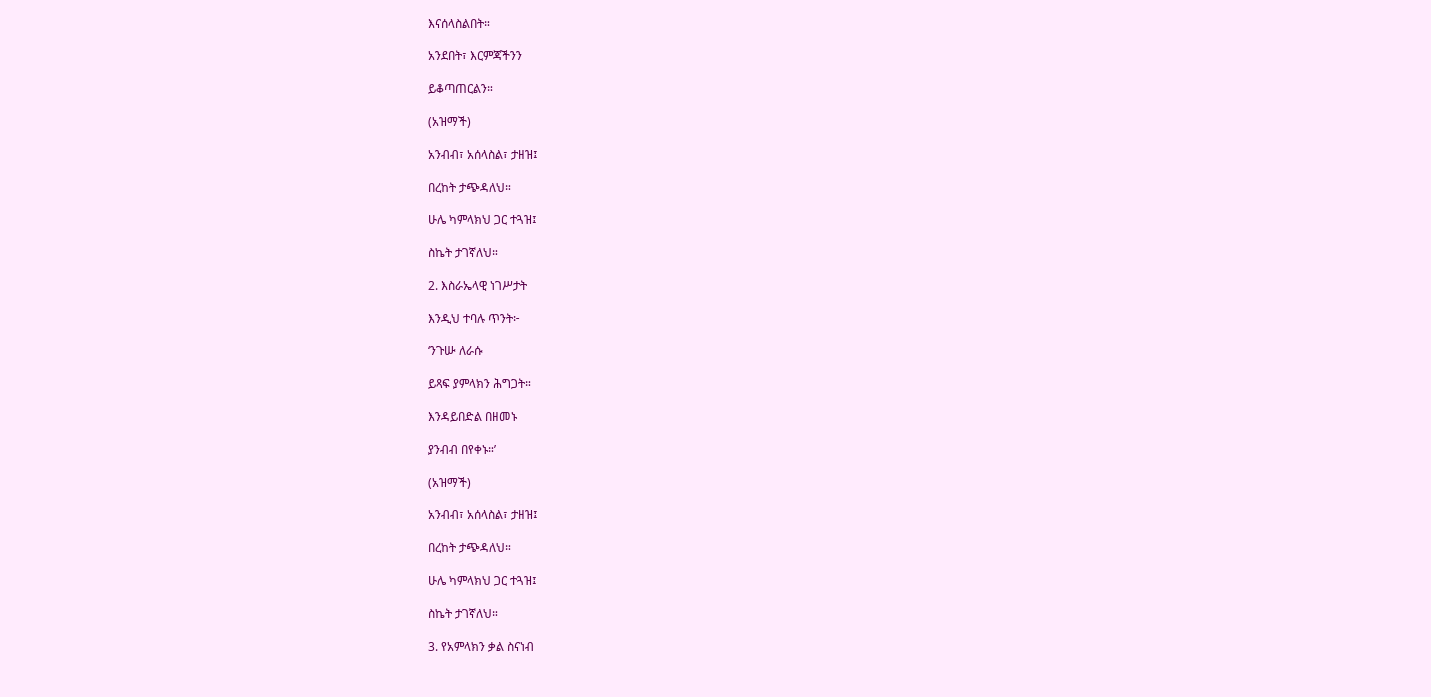እናሰላስልበት።

አንደበት፣ እርምጃችንን

ይቆጣጠርልን።

(አዝማች)

አንብብ፣ አሰላስል፣ ታዘዝ፤

በረከት ታጭዳለህ።

ሁሌ ካምላክህ ጋር ተጓዝ፤

ስኬት ታገኛለህ።

2. እስራኤላዊ ነገሥታት

እንዲህ ተባሉ ጥንት፦

‘ንጉሡ ለራሱ

ይጻፍ ያምላክን ሕግጋት።

እንዳይበድል በዘመኑ

ያንብብ በየቀኑ።’

(አዝማች)

አንብብ፣ አሰላስል፣ ታዘዝ፤

በረከት ታጭዳለህ።

ሁሌ ካምላክህ ጋር ተጓዝ፤

ስኬት ታገኛለህ።

3. የአምላክን ቃል ስናነብ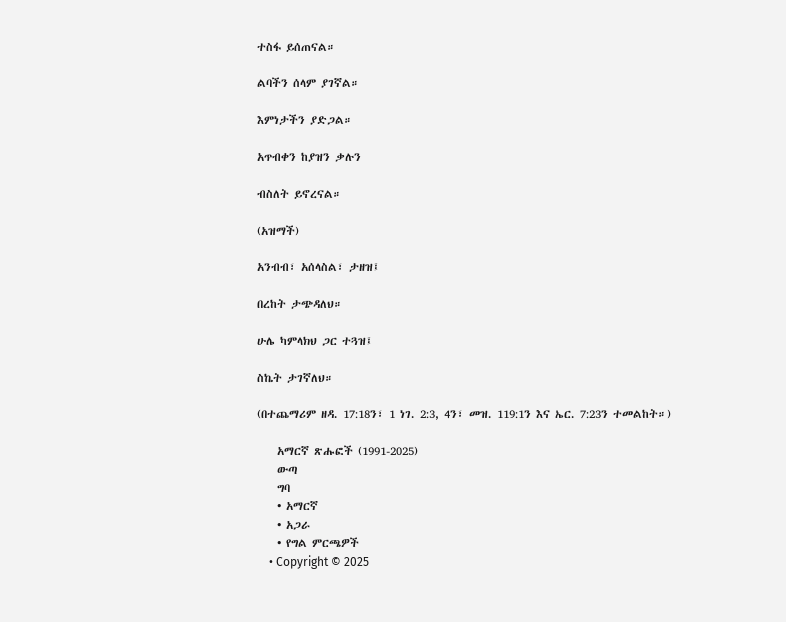ተስፋ ይሰጠናል።

ልባችን ሰላም ያገኛል።

እምነታችን ያድጋል።

አጥብቀን ከያዝን ቃሉን

ብስለት ይኖረናል።

(አዝማች)

አንብብ፣ አሰላስል፣ ታዘዝ፤

በረከት ታጭዳለህ።

ሁሌ ካምላክህ ጋር ተጓዝ፤

ስኬት ታገኛለህ።

(በተጨማሪም ዘዳ. 17:18ን፣ 1 ነገ. 2:3, 4ን፣ መዝ. 119:1ን እና ኤር. 7:23ን ተመልከት።)

    አማርኛ ጽሑፎች (1991-2025)
    ውጣ
    ግባ
    • አማርኛ
    • አጋራ
    • የግል ምርጫዎች
    • Copyright © 2025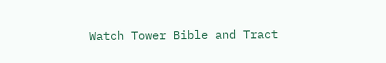Watch Tower Bible and Tract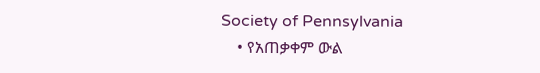Society of Pennsylvania
    • የአጠቃቀም ውል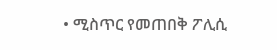• ሚስጥር የመጠበቅ ፖሊሲ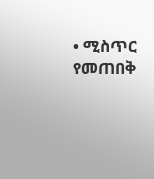• ሚስጥር የመጠበቅ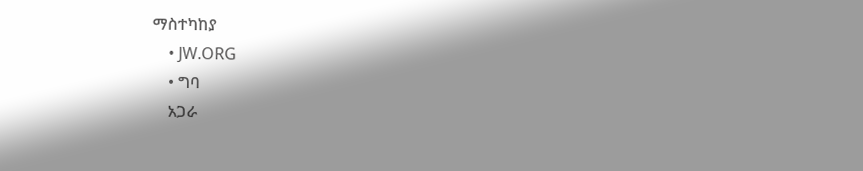ማስተካከያ
    • JW.ORG
    • ግባ
    አጋራ